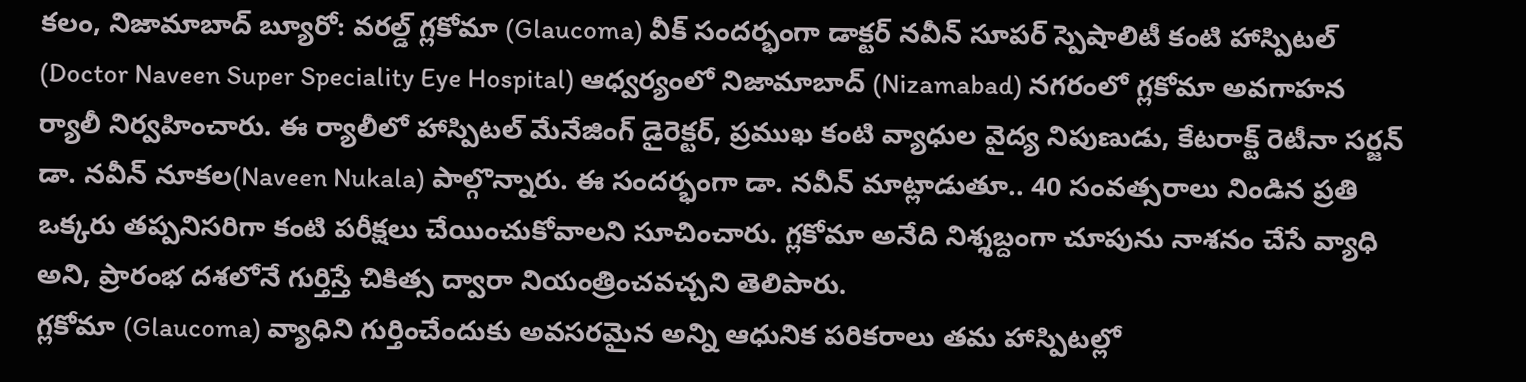కలం, నిజామాబాద్ బ్యూరో: వరల్డ్ గ్లకోమా (Glaucoma) వీక్ సందర్భంగా డాక్టర్ నవీన్ సూపర్ స్పెషాలిటీ కంటి హాస్పిటల్ (Doctor Naveen Super Speciality Eye Hospital) ఆధ్వర్యంలో నిజామాబాద్ (Nizamabad) నగరంలో గ్లకోమా అవగాహన ర్యాలీ నిర్వహించారు. ఈ ర్యాలీలో హాస్పిటల్ మేనేజింగ్ డైరెక్టర్, ప్రముఖ కంటి వ్యాధుల వైద్య నిపుణుడు, కేటరాక్ట్ రెటీనా సర్జన్ డా. నవీన్ నూకల(Naveen Nukala) పాల్గొన్నారు. ఈ సందర్భంగా డా. నవీన్ మాట్లాడుతూ.. 40 సంవత్సరాలు నిండిన ప్రతి ఒక్కరు తప్పనిసరిగా కంటి పరీక్షలు చేయించుకోవాలని సూచించారు. గ్లకోమా అనేది నిశ్శబ్దంగా చూపును నాశనం చేసే వ్యాధి అని, ప్రారంభ దశలోనే గుర్తిస్తే చికిత్స ద్వారా నియంత్రించవచ్చని తెలిపారు.
గ్లకోమా (Glaucoma) వ్యాధిని గుర్తించేందుకు అవసరమైన అన్ని ఆధునిక పరికరాలు తమ హాస్పిటల్లో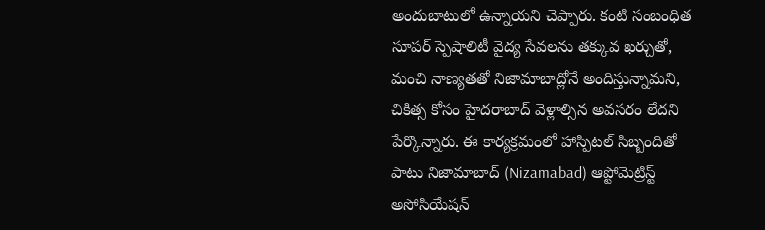అందుబాటులో ఉన్నాయని చెప్పారు. కంటి సంబంధిత సూపర్ స్పెషాలిటీ వైద్య సేవలను తక్కువ ఖర్చుతో, మంచి నాణ్యతతో నిజామాబాద్లోనే అందిస్తున్నామని, చికిత్స కోసం హైదరాబాద్ వెళ్లాల్సిన అవసరం లేదని పేర్కొన్నారు. ఈ కార్యక్రమంలో హాస్పిటల్ సిబ్బందితో పాటు నిజామాబాద్ (Nizamabad) ఆప్టోమెట్రిస్ట్ అసోసియేషన్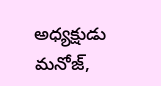అధ్యక్షుడు మనోజ్,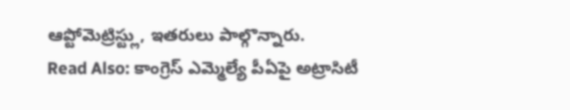ఆప్టోమెట్రిస్ట్లు, ఇతరులు పాల్గొన్నారు.
Read Also: కాంగ్రెస్ ఎమ్మెల్యే పీఏపై అట్రాసిటీ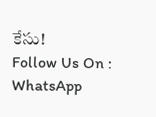కేసు!
Follow Us On : WhatsApp